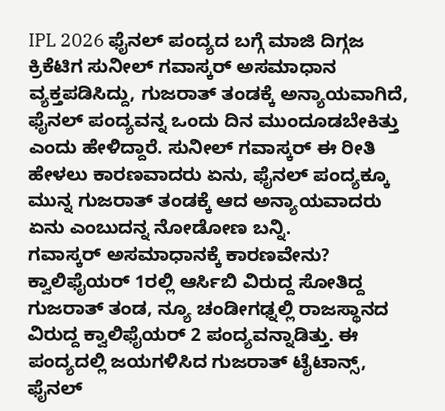IPL 2026 ಫೈನಲ್ ಪಂದ್ಯದ ಬಗ್ಗೆ ಮಾಜಿ ದಿಗ್ಗಜ ಕ್ರಿಕೆಟಿಗ ಸುನೀಲ್ ಗವಾಸ್ಕರ್ ಅಸಮಾಧಾನ ವ್ಯಕ್ತಪಡಿಸಿದ್ದು, ಗುಜರಾತ್ ತಂಡಕ್ಕೆ ಅನ್ಯಾಯವಾಗಿದೆ, ಫೈನಲ್ ಪಂದ್ಯವನ್ನ ಒಂದು ದಿನ ಮುಂದೂಡಬೇಕಿತ್ತು ಎಂದು ಹೇಳಿದ್ದಾರೆ. ಸುನೀಲ್ ಗವಾಸ್ಕರ್ ಈ ರೀತಿ ಹೇಳಲು ಕಾರಣವಾದರು ಏನು, ಫೈನಲ್ ಪಂದ್ಯಕ್ಕೂ ಮುನ್ನ ಗುಜರಾತ್ ತಂಡಕ್ಕೆ ಆದ ಅನ್ಯಾಯವಾದರು ಏನು ಎಂಬುದನ್ನ ನೋಡೋಣ ಬನ್ನಿ.
ಗವಾಸ್ಕರ್ ಅಸಮಾಧಾನಕ್ಕೆ ಕಾರಣವೇನು?
ಕ್ವಾಲಿಫೈಯರ್ 1ರಲ್ಲಿ ಆರ್ಸಿಬಿ ವಿರುದ್ದ ಸೋತಿದ್ದ ಗುಜರಾತ್ ತಂಡ, ನ್ಯೂ ಚಂಡೀಗಢ್ನಲ್ಲಿ ರಾಜಸ್ಥಾನದ ವಿರುದ್ದ ಕ್ವಾಲಿಫೈಯರ್ 2 ಪಂದ್ಯವನ್ನಾಡಿತ್ತು. ಈ ಪಂದ್ಯದಲ್ಲಿ ಜಯಗಳಿಸಿದ ಗುಜರಾತ್ ಟೈಟಾನ್ಸ್, ಫೈನಲ್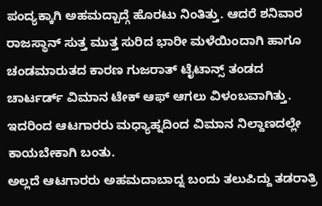ಪಂದ್ಯಕ್ಕಾಗಿ ಅಹಮದ್ಬಾದ್ಗೆ ಹೊರಟು ನಿಂತಿತ್ತು. ಆದರೆ ಶನಿವಾರ ರಾಜಸ್ಥಾನ್ ಸುತ್ತ ಮುತ್ತ ಸುರಿದ ಭಾರೀ ಮಳೆಯಿಂದಾಗಿ ಹಾಗೂ ಚಂಡಮಾರುತದ ಕಾರಣ ಗುಜರಾತ್ ಟೈಟಾನ್ಸ್ ತಂಡದ ಚಾರ್ಟರ್ಡ್ ವಿಮಾನ ಟೇಕ್ ಆಫ್ ಆಗಲು ವಿಳಂಬವಾಗಿತ್ತು. ಇದರಿಂದ ಆಟಗಾರರು ಮಧ್ಯಾಹ್ನದಿಂದ ವಿಮಾನ ನಿಲ್ದಾಣದಲ್ಲೇ ಕಾಯಬೇಕಾಗಿ ಬಂತು.
ಅಲ್ಲದೆ ಆಟಗಾರರು ಅಹಮದಾಬಾದ್ನ ಬಂದು ತಲುಪಿದ್ದು ತಡರಾತ್ರಿ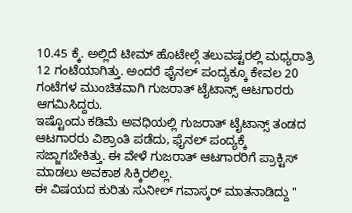10.45 ಕ್ಕೆ. ಅಲ್ಲಿದೆ ಟೀಮ್ ಹೊಟೇಲ್ಗೆ ತಲುವಷ್ಟರಲ್ಲಿ ಮಧ್ಯರಾತ್ರಿ 12 ಗಂಟೆಯಾಗಿತ್ತು. ಅಂದರೆ ಫೈನಲ್ ಪಂದ್ಯಕ್ಕೂ ಕೇವಲ 20 ಗಂಟೆಗಳ ಮುಂಚಿತವಾಗಿ ಗುಜರಾತ್ ಟೈಟಾನ್ಸ್ ಆಟಗಾರರು ಆಗಮಿಸಿದ್ದರು.
ಇಷ್ಟೊಂದು ಕಡಿಮೆ ಅವಧಿಯಲ್ಲಿ ಗುಜರಾತ್ ಟೈಟಾನ್ಸ್ ತಂಡದ ಆಟಗಾರರು ವಿಶ್ರಾಂತಿ ಪಡೆದು, ಫೈನಲ್ ಪಂದ್ಯಕ್ಕೆ ಸಜ್ಜಾಗಬೇಕಿತ್ತು. ಈ ವೇಳೆ ಗುಜರಾತ್ ಆಟಗಾರರಿಗೆ ಪ್ರಾಕ್ಟಿಸ್ ಮಾಡಲು ಅವಕಾಶ ಸಿಕ್ಕಿರಲಿಲ್ಲ.
ಈ ವಿಷಯದ ಕುರಿತು ಸುನೀಲ್ ಗವಾಸ್ಕರ್ ಮಾತನಾಡಿದ್ದು "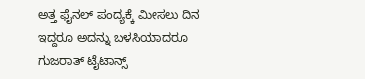ಅತ್ತ ಫೈನಲ್ ಪಂದ್ಯಕ್ಕೆ ಮೀಸಲು ದಿನ ಇದ್ದರೂ ಅದನ್ನು ಬಳಸಿಯಾದರೂ ಗುಜರಾತ್ ಟೈಟಾನ್ಸ್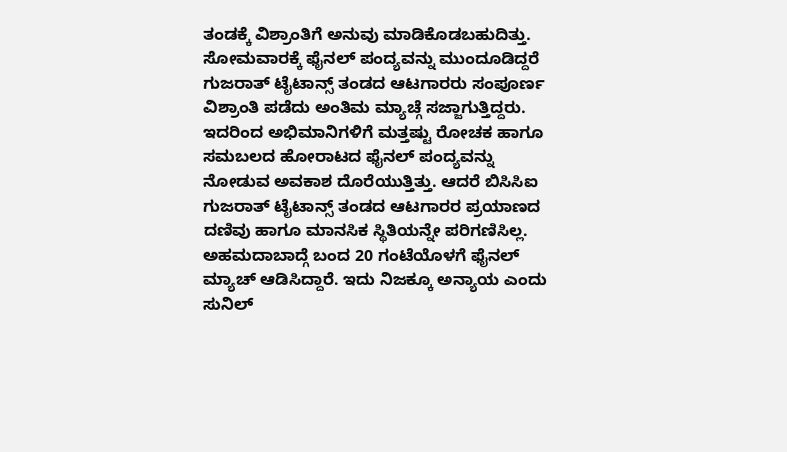ತಂಡಕ್ಕೆ ವಿಶ್ರಾಂತಿಗೆ ಅನುವು ಮಾಡಿಕೊಡಬಹುದಿತ್ತು. ಸೋಮವಾರಕ್ಕೆ ಫೈನಲ್ ಪಂದ್ಯವನ್ನು ಮುಂದೂಡಿದ್ದರೆ ಗುಜರಾತ್ ಟೈಟಾನ್ಸ್ ತಂಡದ ಆಟಗಾರರು ಸಂಪೂರ್ಣ ವಿಶ್ರಾಂತಿ ಪಡೆದು ಅಂತಿಮ ಮ್ಯಾಚ್ಗೆ ಸಜ್ಜಾಗುತ್ತಿದ್ದರು.
ಇದರಿಂದ ಅಭಿಮಾನಿಗಳಿಗೆ ಮತ್ತಷ್ಟು ರೋಚಕ ಹಾಗೂ ಸಮಬಲದ ಹೋರಾಟದ ಫೈನಲ್ ಪಂದ್ಯವನ್ನು ನೋಡುವ ಅವಕಾಶ ದೊರೆಯುತ್ತಿತ್ತು. ಆದರೆ ಬಿಸಿಸಿಐ ಗುಜರಾತ್ ಟೈಟಾನ್ಸ್ ತಂಡದ ಆಟಗಾರರ ಪ್ರಯಾಣದ ದಣಿವು ಹಾಗೂ ಮಾನಸಿಕ ಸ್ಥಿತಿಯನ್ನೇ ಪರಿಗಣಿಸಿಲ್ಲ. ಅಹಮದಾಬಾದ್ಗೆ ಬಂದ 20 ಗಂಟೆಯೊಳಗೆ ಫೈನಲ್ ಮ್ಯಾಚ್ ಆಡಿಸಿದ್ದಾರೆ. ಇದು ನಿಜಕ್ಕೂ ಅನ್ಯಾಯ ಎಂದು ಸುನಿಲ್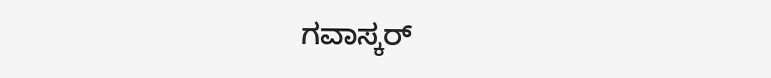ಗವಾಸ್ಕರ್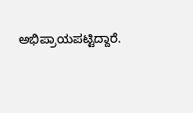ಅಭಿಪ್ರಾಯಪಟ್ಟಿದ್ದಾರೆ.